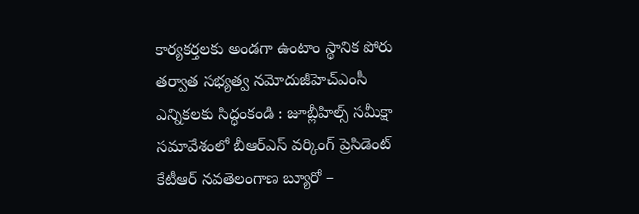కార్యకర్తలకు అండగా ఉంటాం స్థానిక పోరు తర్వాత సభ్యత్వ నమోదుజీహెచ్ఎంసీ ఎన్నికలకు సిద్ధంకండి : జూబ్లీహిల్స్ సమీక్షా సమావేశంలో బీఆర్ఎస్ వర్కింగ్ ప్రెసిడెంట్ కేటీఆర్ నవతెలంగాణ బ్యూరో –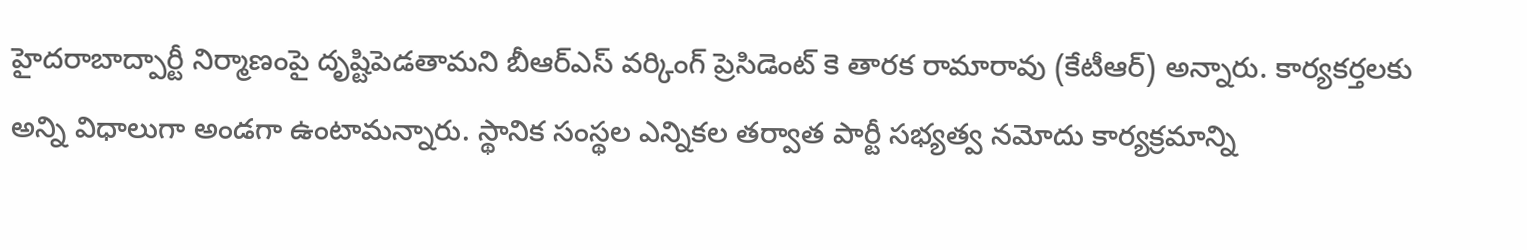హైదరాబాద్పార్టీ నిర్మాణంపై దృష్టిపెడతామని బీఆర్ఎస్ వర్కింగ్ ప్రెసిడెంట్ కె తారక రామారావు (కేటీఆర్) అన్నారు. కార్యకర్తలకు అన్ని విధాలుగా అండగా ఉంటామన్నారు. స్థానిక సంస్థల ఎన్నికల తర్వాత పార్టీ సభ్యత్వ నమోదు కార్యక్రమాన్ని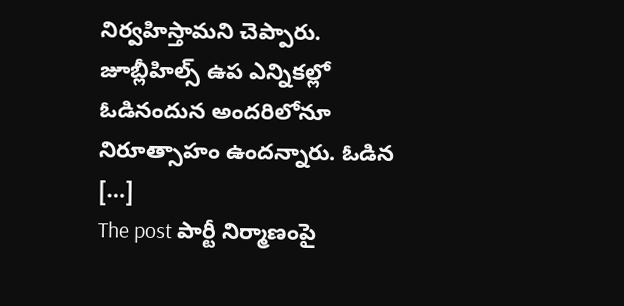నిర్వహిస్తామని చెప్పారు. జూబ్లీహిల్స్ ఉప ఎన్నికల్లో ఓడినందున అందరిలోనూ నిరూత్సాహం ఉందన్నారు. ఓడిన […]
The post పార్టీ నిర్మాణంపై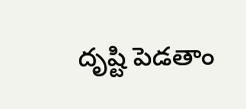దృష్టి పెడతాం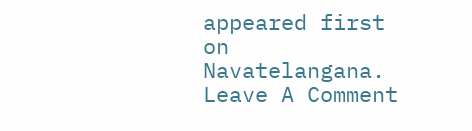appeared first on Navatelangana.
Leave A Comment